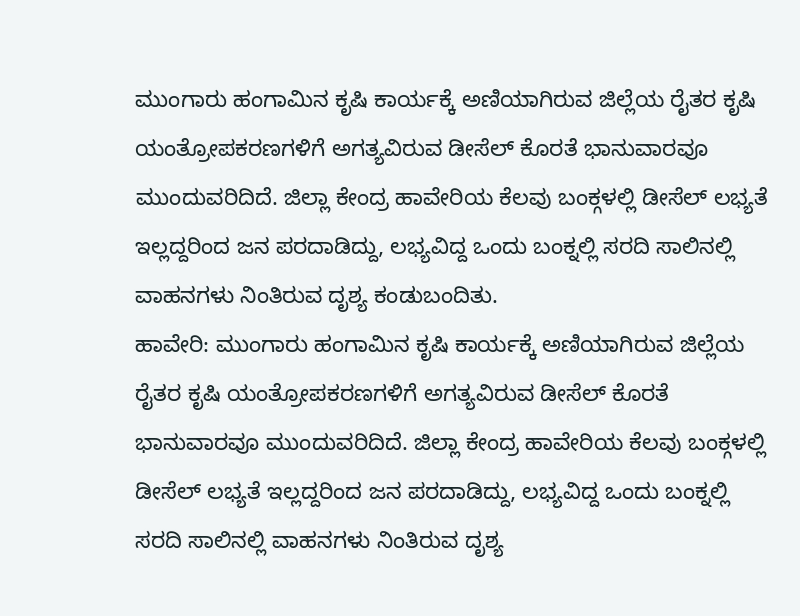ಮುಂಗಾರು ಹಂಗಾಮಿನ ಕೃಷಿ ಕಾರ್ಯಕ್ಕೆ ಅಣಿಯಾಗಿರುವ ಜಿಲ್ಲೆಯ ರೈತರ ಕೃಷಿ ಯಂತ್ರೋಪಕರಣಗಳಿಗೆ ಅಗತ್ಯವಿರುವ ಡೀಸೆಲ್ ಕೊರತೆ ಭಾನುವಾರವೂ ಮುಂದುವರಿದಿದೆ. ಜಿಲ್ಲಾ ಕೇಂದ್ರ ಹಾವೇರಿಯ ಕೆಲವು ಬಂಕ್ಗಳಲ್ಲಿ ಡೀಸೆಲ್ ಲಭ್ಯತೆ ಇಲ್ಲದ್ದರಿಂದ ಜನ ಪರದಾಡಿದ್ದು, ಲಭ್ಯವಿದ್ದ ಒಂದು ಬಂಕ್ನಲ್ಲಿ ಸರದಿ ಸಾಲಿನಲ್ಲಿ ವಾಹನಗಳು ನಿಂತಿರುವ ದೃಶ್ಯ ಕಂಡುಬಂದಿತು.
ಹಾವೇರಿ: ಮುಂಗಾರು ಹಂಗಾಮಿನ ಕೃಷಿ ಕಾರ್ಯಕ್ಕೆ ಅಣಿಯಾಗಿರುವ ಜಿಲ್ಲೆಯ ರೈತರ ಕೃಷಿ ಯಂತ್ರೋಪಕರಣಗಳಿಗೆ ಅಗತ್ಯವಿರುವ ಡೀಸೆಲ್ ಕೊರತೆ ಭಾನುವಾರವೂ ಮುಂದುವರಿದಿದೆ. ಜಿಲ್ಲಾ ಕೇಂದ್ರ ಹಾವೇರಿಯ ಕೆಲವು ಬಂಕ್ಗಳಲ್ಲಿ ಡೀಸೆಲ್ ಲಭ್ಯತೆ ಇಲ್ಲದ್ದರಿಂದ ಜನ ಪರದಾಡಿದ್ದು, ಲಭ್ಯವಿದ್ದ ಒಂದು ಬಂಕ್ನಲ್ಲಿ ಸರದಿ ಸಾಲಿನಲ್ಲಿ ವಾಹನಗಳು ನಿಂತಿರುವ ದೃಶ್ಯ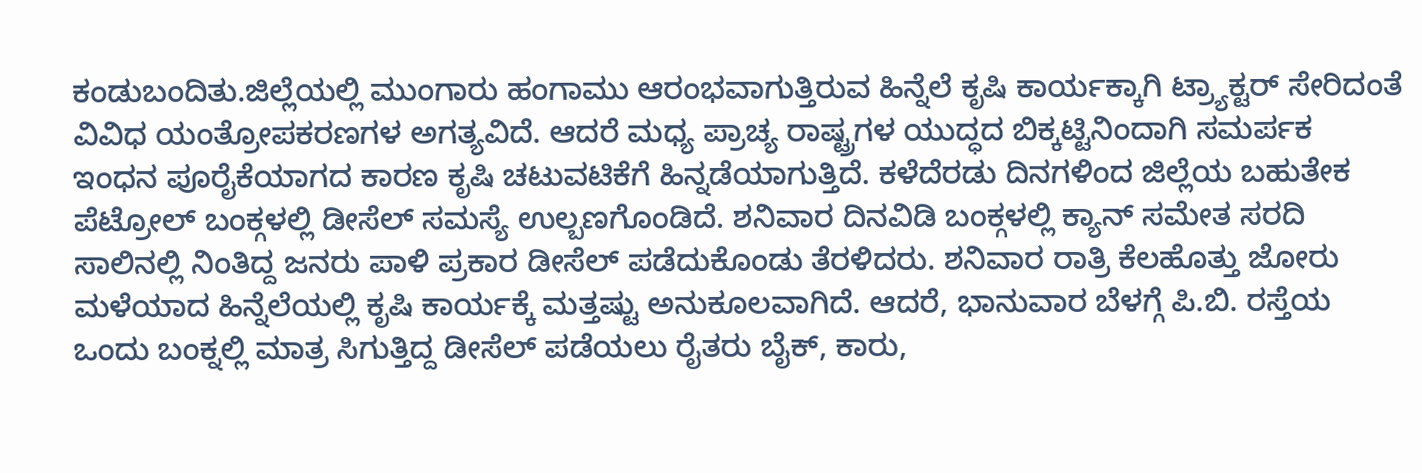ಕಂಡುಬಂದಿತು.ಜಿಲ್ಲೆಯಲ್ಲಿ ಮುಂಗಾರು ಹಂಗಾಮು ಆರಂಭವಾಗುತ್ತಿರುವ ಹಿನ್ನೆಲೆ ಕೃಷಿ ಕಾರ್ಯಕ್ಕಾಗಿ ಟ್ರ್ಯಾಕ್ಟರ್ ಸೇರಿದಂತೆ ವಿವಿಧ ಯಂತ್ರೋಪಕರಣಗಳ ಅಗತ್ಯವಿದೆ. ಆದರೆ ಮಧ್ಯ ಪ್ರಾಚ್ಯ ರಾಷ್ಟ್ರಗಳ ಯುದ್ಧದ ಬಿಕ್ಕಟ್ಟಿನಿಂದಾಗಿ ಸಮರ್ಪಕ ಇಂಧನ ಪೂರೈಕೆಯಾಗದ ಕಾರಣ ಕೃಷಿ ಚಟುವಟಿಕೆಗೆ ಹಿನ್ನಡೆಯಾಗುತ್ತಿದೆ. ಕಳೆದೆರಡು ದಿನಗಳಿಂದ ಜಿಲ್ಲೆಯ ಬಹುತೇಕ ಪೆಟ್ರೋಲ್ ಬಂಕ್ಗಳಲ್ಲಿ ಡೀಸೆಲ್ ಸಮಸ್ಯೆ ಉಲ್ಬಣಗೊಂಡಿದೆ. ಶನಿವಾರ ದಿನವಿಡಿ ಬಂಕ್ಗಳಲ್ಲಿ ಕ್ಯಾನ್ ಸಮೇತ ಸರದಿ ಸಾಲಿನಲ್ಲಿ ನಿಂತಿದ್ದ ಜನರು ಪಾಳಿ ಪ್ರಕಾರ ಡೀಸೆಲ್ ಪಡೆದುಕೊಂಡು ತೆರಳಿದರು. ಶನಿವಾರ ರಾತ್ರಿ ಕೆಲಹೊತ್ತು ಜೋರು ಮಳೆಯಾದ ಹಿನ್ನೆಲೆಯಲ್ಲಿ ಕೃಷಿ ಕಾರ್ಯಕ್ಕೆ ಮತ್ತಷ್ಟು ಅನುಕೂಲವಾಗಿದೆ. ಆದರೆ, ಭಾನುವಾರ ಬೆಳಗ್ಗೆ ಪಿ.ಬಿ. ರಸ್ತೆಯ ಒಂದು ಬಂಕ್ನಲ್ಲಿ ಮಾತ್ರ ಸಿಗುತ್ತಿದ್ದ ಡೀಸೆಲ್ ಪಡೆಯಲು ರೈತರು ಬೈಕ್, ಕಾರು,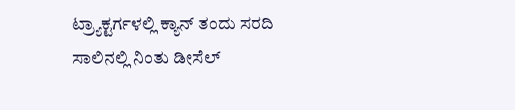ಟ್ರ್ಯಾಕ್ಟರ್ಗಳಲ್ಲಿ ಕ್ಯಾನ್ ತಂದು ಸರದಿ ಸಾಲಿನಲ್ಲಿ ನಿಂತು ಡೀಸೆಲ್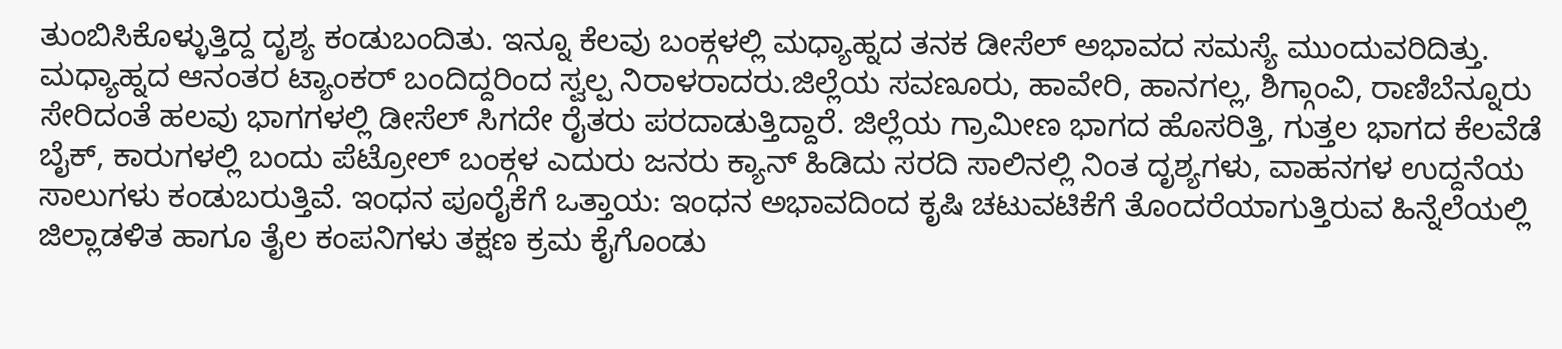ತುಂಬಿಸಿಕೊಳ್ಳುತ್ತಿದ್ದ ದೃಶ್ಯ ಕಂಡುಬಂದಿತು. ಇನ್ನೂ ಕೆಲವು ಬಂಕ್ಗಳಲ್ಲಿ ಮಧ್ಯಾಹ್ನದ ತನಕ ಡೀಸೆಲ್ ಅಭಾವದ ಸಮಸ್ಯೆ ಮುಂದುವರಿದಿತ್ತು. ಮಧ್ಯಾಹ್ನದ ಆನಂತರ ಟ್ಯಾಂಕರ್ ಬಂದಿದ್ದರಿಂದ ಸ್ವಲ್ಪ ನಿರಾಳರಾದರು.ಜಿಲ್ಲೆಯ ಸವಣೂರು, ಹಾವೇರಿ, ಹಾನಗಲ್ಲ, ಶಿಗ್ಗಾಂವಿ, ರಾಣಿಬೆನ್ನೂರು ಸೇರಿದಂತೆ ಹಲವು ಭಾಗಗಳಲ್ಲಿ ಡೀಸೆಲ್ ಸಿಗದೇ ರೈತರು ಪರದಾಡುತ್ತಿದ್ದಾರೆ. ಜಿಲ್ಲೆಯ ಗ್ರಾಮೀಣ ಭಾಗದ ಹೊಸರಿತ್ತಿ, ಗುತ್ತಲ ಭಾಗದ ಕೆಲವೆಡೆ ಬೈಕ್, ಕಾರುಗಳಲ್ಲಿ ಬಂದು ಪೆಟ್ರೋಲ್ ಬಂಕ್ಗಳ ಎದುರು ಜನರು ಕ್ಯಾನ್ ಹಿಡಿದು ಸರದಿ ಸಾಲಿನಲ್ಲಿ ನಿಂತ ದೃಶ್ಯಗಳು, ವಾಹನಗಳ ಉದ್ದನೆಯ ಸಾಲುಗಳು ಕಂಡುಬರುತ್ತಿವೆ. ಇಂಧನ ಪೂರೈಕೆಗೆ ಒತ್ತಾಯ: ಇಂಧನ ಅಭಾವದಿಂದ ಕೃಷಿ ಚಟುವಟಿಕೆಗೆ ತೊಂದರೆಯಾಗುತ್ತಿರುವ ಹಿನ್ನೆಲೆಯಲ್ಲಿ ಜಿಲ್ಲಾಡಳಿತ ಹಾಗೂ ತೈಲ ಕಂಪನಿಗಳು ತಕ್ಷಣ ಕ್ರಮ ಕೈಗೊಂಡು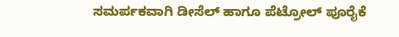ಸಮರ್ಪಕವಾಗಿ ಡೀಸೆಲ್ ಹಾಗೂ ಪೆಟ್ರೋಲ್ ಪೂರೈಕೆ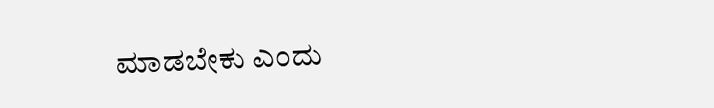ಮಾಡಬೇಕು ಎಂದು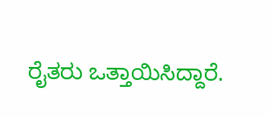ರೈತರು ಒತ್ತಾಯಿಸಿದ್ದಾರೆ.